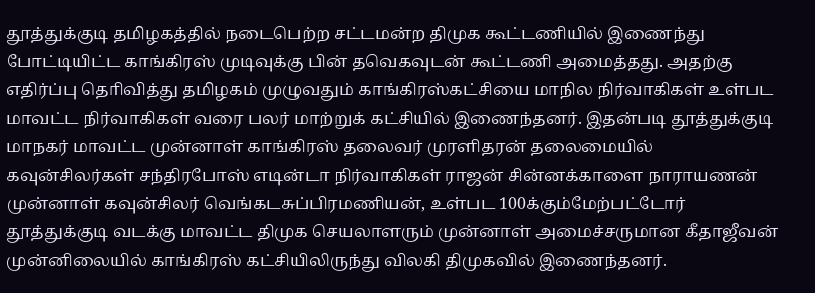தூத்துக்குடி தமிழகத்தில் நடைபெற்ற சட்டமன்ற திமுக கூட்டணியில் இணைந்து போட்டியிட்ட காங்கிரஸ் முடிவுக்கு பின் தவெகவுடன் கூட்டணி அமைத்தது. அதற்கு எதிர்ப்பு தொிவித்து தமிழகம் முழுவதும் காங்கிரஸ்கட்சியை மாநில நிர்வாகிகள் உள்பட மாவட்ட நிர்வாகிகள் வரை பலர் மாற்றுக் கட்சியில் இணைந்தனர். இதன்படி தூத்துக்குடி மாநகர் மாவட்ட முன்னாள் காங்கிரஸ் தலைவர் முரளிதரன் தலைமையில் கவுன்சிலர்கள் சந்திரபோஸ் எடின்டா நிர்வாகிகள் ராஜன் சின்னக்காளை நாராயணன் முன்னாள் கவுன்சிலர் வெங்கடசுப்பிரமணியன், உள்பட 100க்கும்மேற்பட்டோர் தூத்துக்குடி வடக்கு மாவட்ட திமுக செயலாளரும் முன்னாள் அமைச்சருமான கீதாஜீவன் முன்னிலையில் காங்கிரஸ் கட்சியிலிருந்து விலகி திமுகவில் இணைந்தனர்.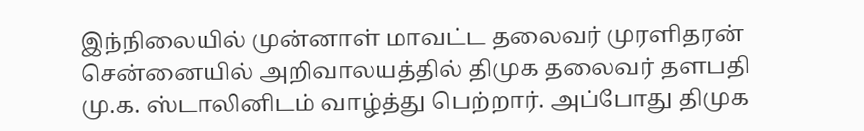இந்நிலையில் முன்னாள் மாவட்ட தலைவர் முரளிதரன் சென்னையில் அறிவாலயத்தில் திமுக தலைவர் தளபதி மு.க. ஸ்டாலினிடம் வாழ்த்து பெற்றார். அப்போது திமுக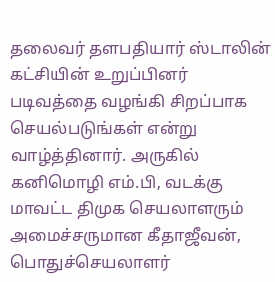தலைவர் தளபதியார் ஸ்டாலின் கட்சியின் உறுப்பினர் படிவத்தை வழங்கி சிறப்பாக செயல்படுங்கள் என்று வாழ்த்தினார். அருகில் கனிமொழி எம்.பி, வடக்கு மாவட்ட திமுக செயலாளரும் அமைச்சருமான கீதாஜீவன், பொதுச்செயலாளர்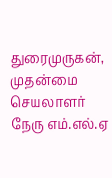துரைமுருகன், முதன்மை செயலாளர் நேரு எம்.எல்.ஏ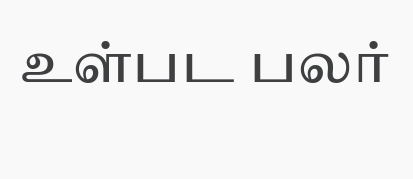உள்பட பலர்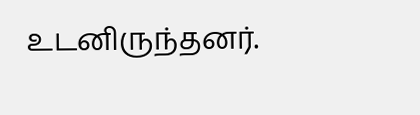உடனிருந்தனர்.